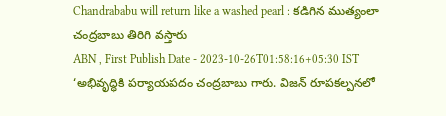Chandrababu will return like a washed pearl : కడిగిన ముత్యంలా చంద్రబాబు తిరిగి వస్తారు
ABN , First Publish Date - 2023-10-26T01:58:16+05:30 IST
‘అభివృద్ధికి పర్యాయపదం చంద్రబాబు గారు. విజన్ రూపకల్పనలో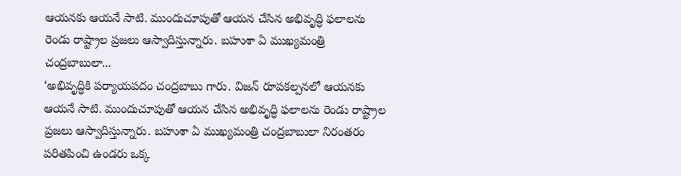ఆయనకు ఆయనే సాటి. ముందుచూపుతో ఆయన చేసిన అభివృద్ధి ఫలాలను రెండు రాష్ట్రాల ప్రజలు ఆస్వాదిస్తున్నారు. బహుశా ఏ ముఖ్యమంత్రి చంద్రబాబులా...
‘అభివృద్ధికి పర్యాయపదం చంద్రబాబు గారు. విజన్ రూపకల్పనలో ఆయనకు ఆయనే సాటి. ముందుచూపుతో ఆయన చేసిన అభివృద్ధి ఫలాలను రెండు రాష్ట్రాల ప్రజలు ఆస్వాదిస్తున్నారు. బహుశా ఏ ముఖ్యమంత్రి చంద్రబాబులా నిరంతరం పరితపించి ఉండరు ఒక్క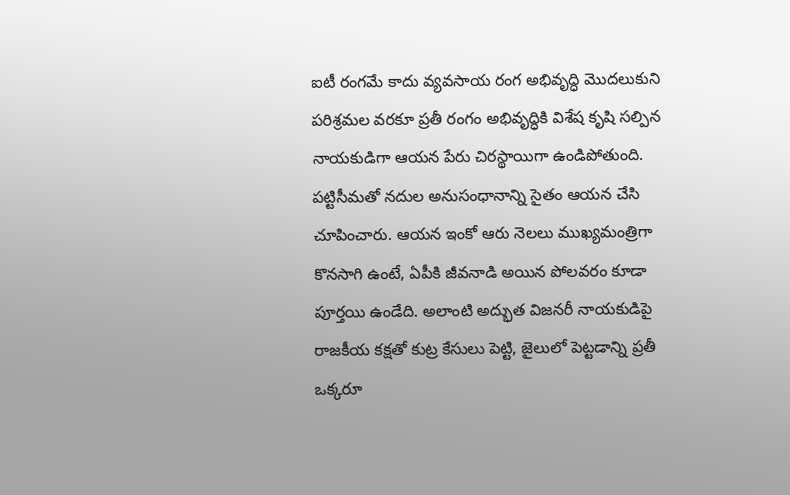ఐటీ రంగమే కాదు వ్యవసాయ రంగ అభివృద్ధి మొదలుకుని పరిశ్రమల వరకూ ప్రతీ రంగం అభివృద్ధికి విశేష కృషి సల్పిన నాయకుడిగా ఆయన పేరు చిరస్థాయిగా ఉండిపోతుంది. పట్టిసీమతో నదుల అనుసంధానాన్ని సైతం ఆయన చేసి చూపించారు. ఆయన ఇంకో ఆరు నెలలు ముఖ్యమంత్రిగా కొనసాగి ఉంటే, ఏపీకి జీవనాడి అయిన పోలవరం కూడా పూర్తయి ఉండేది. అలాంటి అద్భుత విజనరీ నాయకుడిపై రాజకీయ కక్షతో కుట్ర కేసులు పెట్టి, జైలులో పెట్టడాన్ని ప్రతీ ఒక్కరూ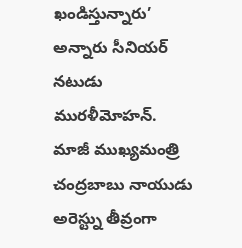ఖండిస్తున్నారు’ అన్నారు సీనియర్ నటుడు మురళీమోహన్. మాజీ ముఖ్యమంత్రి చంద్రబాబు నాయుడు అరెస్ట్ను తీవ్రంగా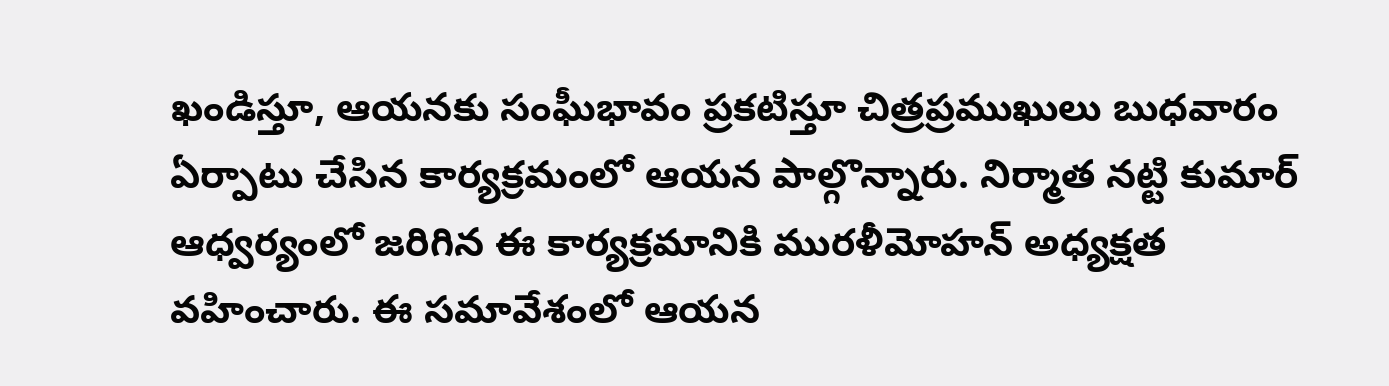ఖండిస్తూ, ఆయనకు సంఘీభావం ప్రకటిస్తూ చిత్రప్రముఖులు బుధవారం ఏర్పాటు చేసిన కార్యక్రమంలో ఆయన పాల్గొన్నారు. నిర్మాత నట్టి కుమార్ ఆధ్వర్యంలో జరిగిన ఈ కార్యక్రమానికి మురళీమోహన్ అధ్యక్షత వహించారు. ఈ సమావేశంలో ఆయన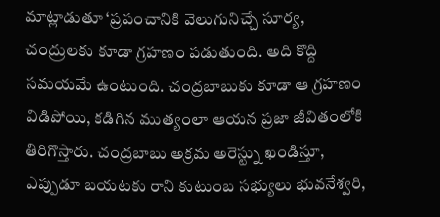మాట్లాడుతూ ‘ప్రపంచానికి వెలుగునిచ్చే సూర్య, చంద్రులకు కూడా గ్రహణం పడుతుంది. అది కొద్ది సమయమే ఉంటుంది. చంద్రబాబుకు కూడా ఆ గ్రహణం విడిపోయి, కడిగిన ముత్యంలా ఆయన ప్రజా జీవితంలోకి తిరిగొస్తారు. చంద్రబాబు అక్రమ అరెస్ట్ను ఖండిస్తూ, ఎప్పుడూ బయటకు రాని కుటుంబ సభ్యులు భువనేశ్వరి,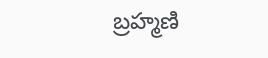బ్రహ్మణి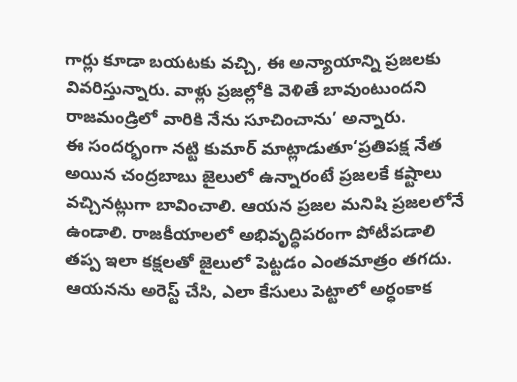గార్లు కూడా బయటకు వచ్చి, ఈ అన్యాయాన్ని ప్రజలకు వివరిస్తున్నారు. వాళ్లు ప్రజల్లోకి వెళితే బావుంటుందని రాజమండ్రిలో వారికి నేను సూచించాను’ అన్నారు.
ఈ సందర్భంగా నట్టి కుమార్ మాట్లాడుతూ‘ప్రతిపక్ష నేత అయిన చంద్రబాబు జైలులో ఉన్నారంటే ప్రజలకే కష్టాలు వచ్చినట్లుగా బావించాలి. ఆయన ప్రజల మనిషి ప్రజలలోనే ఉండాలి. రాజకీయాలలో అభివృద్ధిపరంగా పోటీపడాలి తప్ప ఇలా కక్షలతో జైలులో పెట్టడం ఎంతమాత్రం తగదు. ఆయనను అరెస్ట్ చేసి, ఎలా కేసులు పెట్టాలో అర్ధంకాక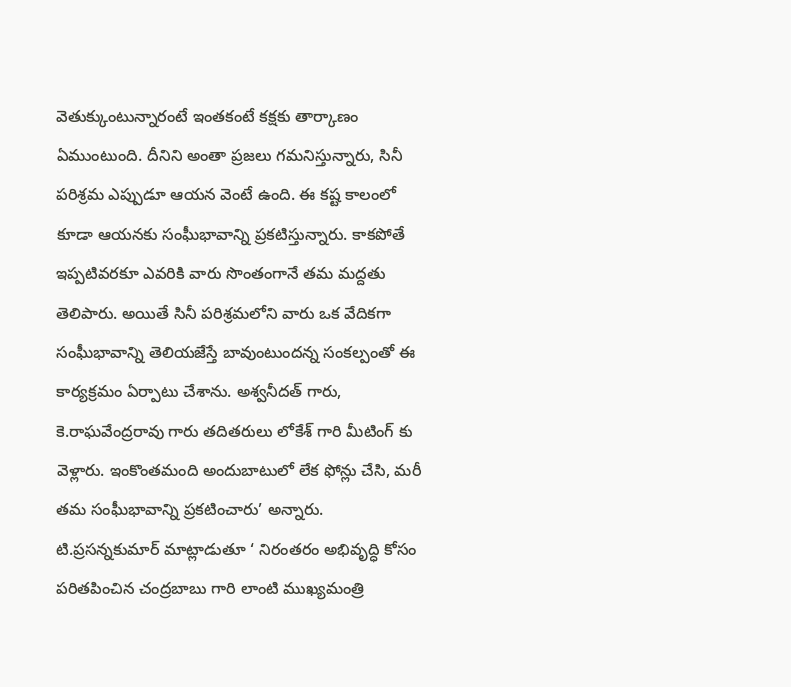వెతుక్కుంటున్నారంటే ఇంతకంటే కక్షకు తార్కాణం ఏముంటుంది. దీనిని అంతా ప్రజలు గమనిస్తున్నారు, సినీ పరిశ్రమ ఎప్పుడూ ఆయన వెంటే ఉంది. ఈ కష్ట కాలంలో కూడా ఆయనకు సంఘీభావాన్ని ప్రకటిస్తున్నారు. కాకపోతే ఇప్పటివరకూ ఎవరికి వారు సొంతంగానే తమ మద్దతు తెలిపారు. అయితే సినీ పరిశ్రమలోని వారు ఒక వేదికగా సంఘీభావాన్ని తెలియజేస్తే బావుంటుందన్న సంకల్పంతో ఈ కార్యక్రమం ఏర్పాటు చేశాను. అశ్వనీదత్ గారు, కె.రాఘవేంద్రరావు గారు తదితరులు లోకేశ్ గారి మీటింగ్ కు వెళ్లారు. ఇంకొంతమంది అందుబాటులో లేక ఫోన్లు చేసి, మరీ తమ సంఘీభావాన్ని ప్రకటించారు’ అన్నారు.
టి.ప్రసన్నకుమార్ మాట్లాడుతూ ‘ నిరంతరం అభివృద్ధి కోసం పరితపించిన చంద్రబాబు గారి లాంటి ముఖ్యమంత్రి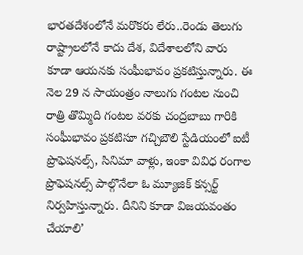భారతదేశంలోనే మరొకరు లేరు..రెండు తెలుగు రాష్ట్రాలలోనే కాదు దేశ, విదేశాలలోని వారు కూడా ఆయనకు సంఘీభావం ప్రకటిస్తున్నారు. ఈ నెల 29 న సాయంత్రం నాలుగు గంటల నుంచి రాత్రి తొమ్మిది గంటల వరకు చంద్రబాబు గారికి సంఘీభావం ప్రకటిసూ గచ్చిబౌలి స్టేడియంలో ఐటీ ప్రొఫెషనల్స్, సినిమా వాళ్లు, ఇంకా వివిధ రంగాల ప్రొఫెషనల్స్ పాల్గొనేలా ఓ మ్యూజిక్ కన్సర్ట్ నిర్వహిస్తున్నారు. దీనిని కూడా విజయవంతం చేయాలి’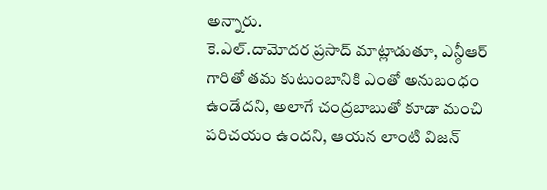అన్నారు.
కె.ఎల్.దామోదర ప్రసాద్ మాట్లాడుతూ, ఎన్ఠీఆర్ గారితో తమ కుటుంబానికి ఎంతో అనుబంధం ఉండేదని, అలాగే చంద్రబాబుతో కూడా మంచి పరిచయం ఉందని, ఆయన లాంటి విజన్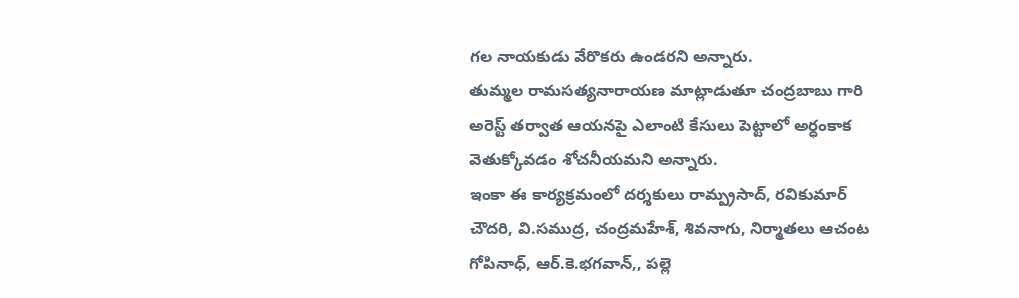గల నాయకుడు వేరొకరు ఉండరని అన్నారు.
తుమ్మల రామసత్యనారాయణ మాట్లాడుతూ చంద్రబాబు గారి అరెస్ట్ తర్వాత ఆయనపై ఎలాంటి కేసులు పెట్టాలో అర్ధంకాక వెతుక్కోవడం శోచనీయమని అన్నారు.
ఇంకా ఈ కార్యక్రమంలో దర్శకులు రామ్ప్రసాద్, రవికుమార్ చౌదరి, వి.సముద్ర, చంద్రమహేశ్, శివనాగు, నిర్మాతలు ఆచంట గోపినాధ్, ఆర్.కె.భగవాన్,, పల్లె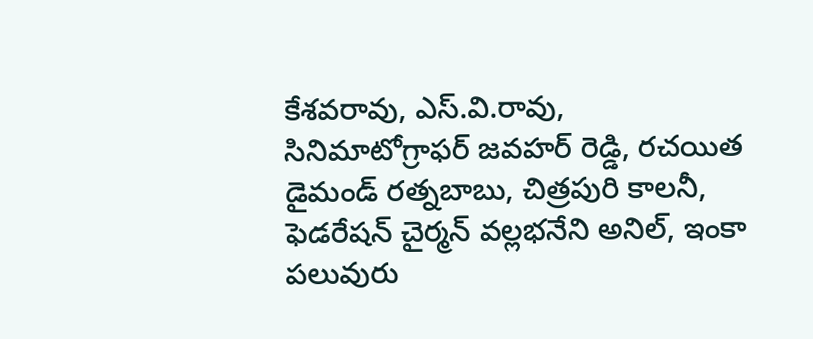కేశవరావు, ఎస్.వి.రావు, సినిమాటోగ్రాఫర్ జవహర్ రెడ్డి, రచయిత డైమండ్ రత్నబాబు, చిత్రపురి కాలనీ, ఫెడరేషన్ చైర్మన్ వల్లభనేని అనిల్, ఇంకా పలువురు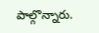పాల్గొన్నారు.